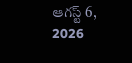ఆగస్ట్ 6, 2026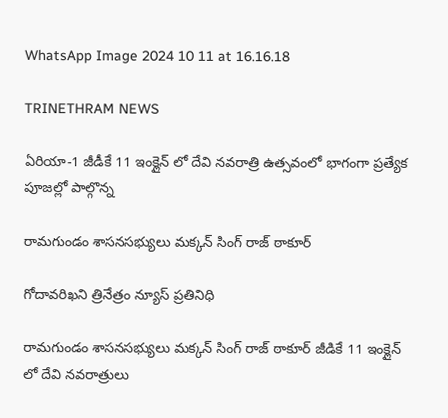WhatsApp Image 2024 10 11 at 16.16.18

TRINETHRAM NEWS

ఏరియా-1 జీడీకే 11 ఇంక్లైన్ లో దేవి నవరాత్రి ఉత్సవంలో భాగంగా ప్రత్యేక పూజల్లో పాల్గొన్న

రామగుండం శాసనసభ్యులు మక్కన్ సింగ్ రాజ్ ఠాకూర్

గోదావరిఖని త్రినేత్రం న్యూస్ ప్రతినిధి

రామగుండం శాసనసభ్యులు మక్కన్ సింగ్ రాజ్ ఠాకూర్ జీడికే 11 ఇంక్లైన్ లో దేవి నవరాత్రులు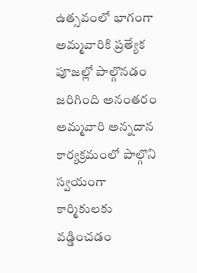ఉత్సవంలో భాగంగా అమ్మవారికి ప్రత్యేక పూజల్లో పాల్గొనడం జరిగింది అనంతరం అమ్మవారి అన్నదాన కార్యక్రమంలో పాల్గొని స్వయంగా కార్మికులకు వడ్డించడం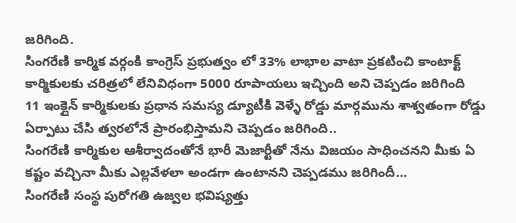జరిగింది.
సింగరేణి కార్మిక వర్గంకి కాంగ్రెస్ ప్రభుత్వం లో 33% లాభాల వాటా ప్రకటించి కాంటాక్ట్ కార్మికులకు చరిత్రలో లేనివిధంగా 5000 రూపాయలు ఇచ్చింది అని చెప్పడం జరిగింది
11 ఇంక్లైన్ కార్మికులకు ప్రధాన సమస్య డ్యూటీకి వెళ్ళే రోడ్డు మార్గమును శాశ్వతంగా రోడ్డు ఏర్పాటు చేసి త్వరలోనే ప్రారంభిస్తామని చెప్పడం జరిగింది..
సింగరేణి కార్మికుల ఆశీర్వాదంతోనే భారీ మెజార్టీతో నేను విజయం సాధించనని మీకు ఏ కష్టం వచ్చినా మీకు ఎల్లవేళలా అండగా ఉంటానని చెప్పడము జరిగిందీ…
సింగరేణి సంస్థ పురోగతి ఉజ్వల భవిష్యత్తు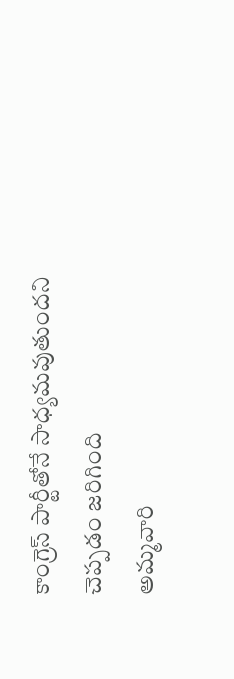కాంగ్రెస్ పార్టీతోనే సాధ్యమవుతుందని చెప్పడం జరిగింది
అమ్మవారి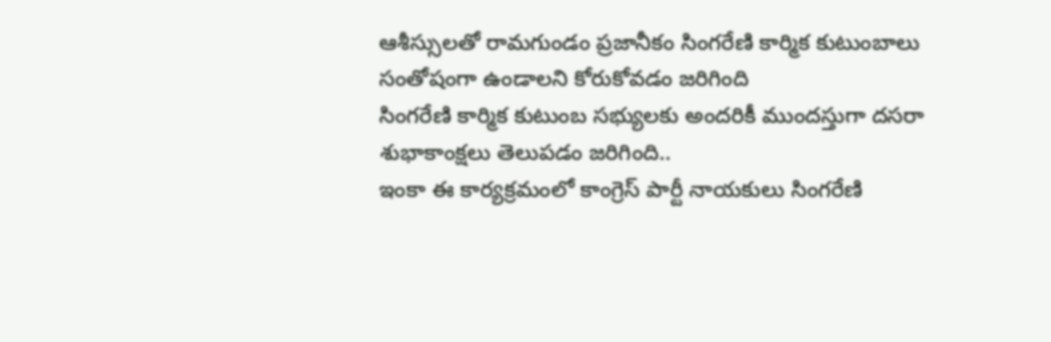ఆశీస్సులతో రామగుండం ప్రజానీకం సింగరేణి కార్మిక కుటుంబాలు సంతోషంగా ఉండాలని కోరుకోవడం జరిగింది
సింగరేణి కార్మిక కుటుంబ సభ్యులకు అందరికీ ముందస్తుగా దసరా శుభాకాంక్షలు తెలుపడం జరిగింది..
ఇంకా ఈ కార్యక్రమంలో కాంగ్రెస్ పార్టీ నాయకులు సింగరేణి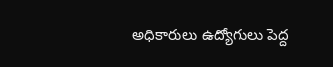అధికారులు ఉద్యోగులు పెద్ద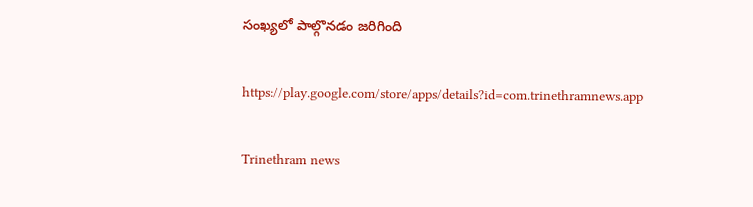సంఖ్యలో పాల్గొనడం జరిగింది

https://play.google.com/store/apps/details?id=com.trinethramnews.app

Trinethram news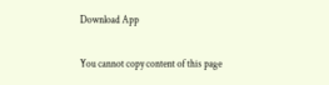Download App

You cannot copy content of this page